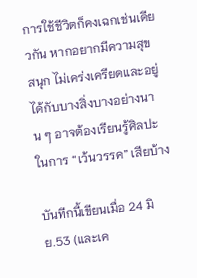การใช้ชีวิตก็คงเฉกเช่นเดียวกัน หากอยากมีความสุข สนุก ไม่เคร่งเครียดและอยู่ได้กับบางสิ่งบางอย่างนาน ๆ อาจต้องเรียนรู้ศิลปะในการ “เว้นวรรค” เสียบ้าง

บันทีกนี้เขียนเมื่อ 24 มิย.53 (และเค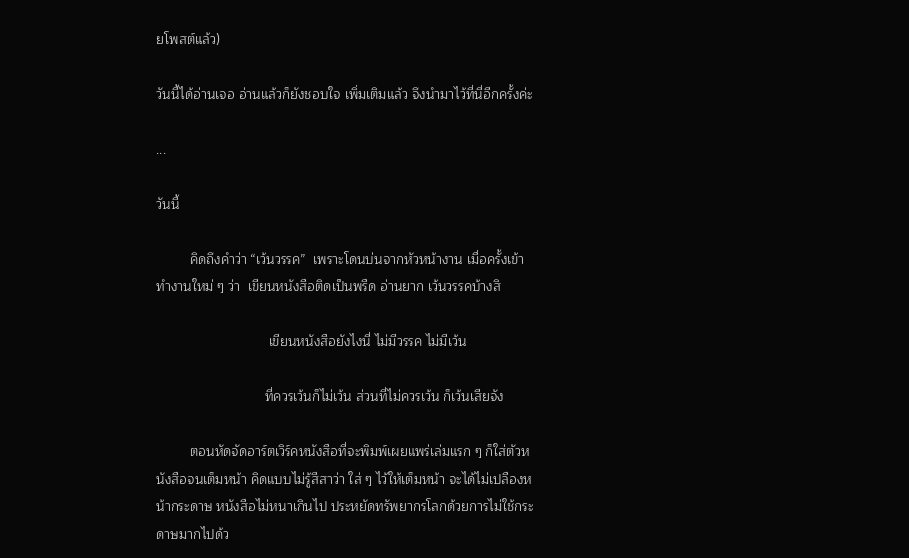ยโพสต์แล้ว)

วันนี้ได้อ่านเจอ อ่านแล้วก็ยังชอบใจ เพิ่มเติมแล้ว จึงนำมาไว้ที่นี่อีกครั้งค่ะ

...

วันนี้

         คิดถึงคำว่า “เว้นวรรค”  เพราะโดนบ่นจากหัวหน้างาน เมื่อครั้งเข้าทำงานใหม่ ๆ ว่า  เขียนหนังสือติดเป็นพรืด อ่านยาก เว้นวรรคบ้างสิ

                              เขียนหนังสือยังไงนี่ ไม่มีวรรค ไม่มีเว้น

                             ที่ควรเว้นก็ไม่เว้น ส่วนที่ไม่ควรเว้น ก็เว้นเสียจัง

         ตอนหัดจัดอาร์ตเวิร์คหนังสือที่จะพิมพ์เผยแพร่เล่มแรก ๆ ก็ใส่ตัวหนังสือจนเต็มหน้า คิดแบบไม่รู้สีสาว่า ใส่ ๆ ไว้ให้เต็มหน้า จะได้ไม่เปลืองหน้ากระดาษ หนังสือไม่หนาเกินไป ประหยัดทรัพยากรโลกด้วยการไม่ใช้กระดาษมากไปด้ว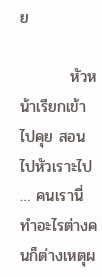ย

         หัวหน้าเรียกเข้าไปคุย สอนไปหัวเราะไป … คนเรานี่ทำอะไรต่างคนก็ต่างเหตุผ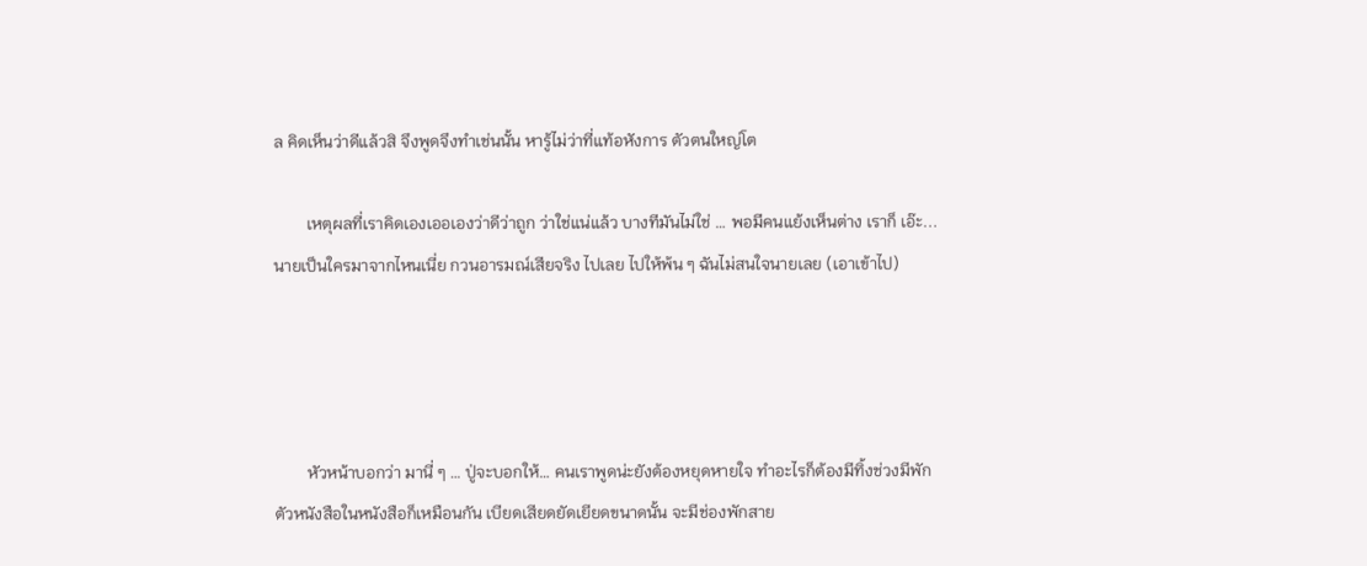ล คิดเห็นว่าดีแล้วสิ จึงพูดจึงทำเช่นนั้น หารู้ไม่ว่าที่แท้อหังการ ตัวตนใหญ่โต

        เหตุผลที่เราคิดเองเออเองว่าดีว่าถูก ว่าใช่แน่แล้ว บางทีมันไม่ใช่ … พอมีคนแย้งเห็นต่าง เราก็ เอ๊ะ...นายเป็นใครมาจากไหนเนี่ย กวนอารมณ์เสียจริง ไปเลย ไปให้พ้น ๆ ฉันไม่สนใจนายเลย (เอาเข้าไป)




        หัวหน้าบอกว่า มานี่ ๆ … ปู่จะบอกให้… คนเราพูดน่ะยังต้องหยุดหายใจ ทำอะไรก็ต้องมีทิ้งช่วงมีพัก ตัวหนังสือในหนังสือก็เหมือนกัน เบียดเสียดยัดเยียดขนาดนั้น จะมีช่องพักสาย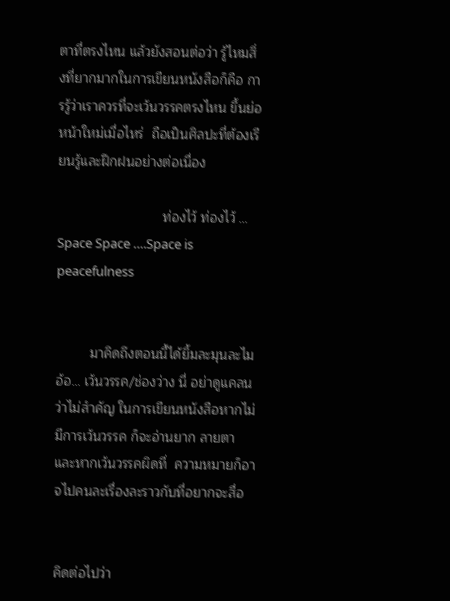ตาที่ตรงไหน แล้วยังสอนต่อว่า รู้ไหมสิ่งที่ยากมากในการเขียนหนังสือก็คือ การรู้ว่าเราควรที่จะเว้นวรรคตรงไหน ขึ้นย่อหน้าใหม่เมื่อไหร่  ถือเป็นศิลปะที่ต้องเรียนรู้และฝึกฝนอย่างต่อเนื่อง

                            ท่องไว้ ท่องไว้ … Space Space ….Space is peacefulness


         มาคิดถึงตอนนี้ได้ยิ้มละมุนละไม อ้อ… เว้นวรรค/ช่องว่าง นี่ อย่าดูแคลนว่าไม่สำคัญ ในการเขียนหนังสือหากไม่มีการเว้นวรรค ก็จะอ่านยาก ลายตา และหากเว้นวรรคผิดที่  ความหมายก็อาจไปคนละเรื่องละราวกับที่อยากจะสื่อ


คิดต่อไปว่า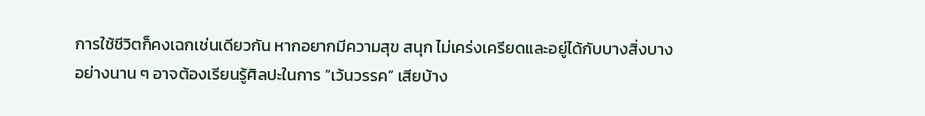การใช้ชีวิตก็คงเฉกเช่นเดียวกัน หากอยากมีความสุข สนุก ไม่เคร่งเครียดและอยู่ได้กับบางสิ่งบางอย่างนาน ๆ อาจต้องเรียนรู้ศิลปะในการ “เว้นวรรค” เสียบ้าง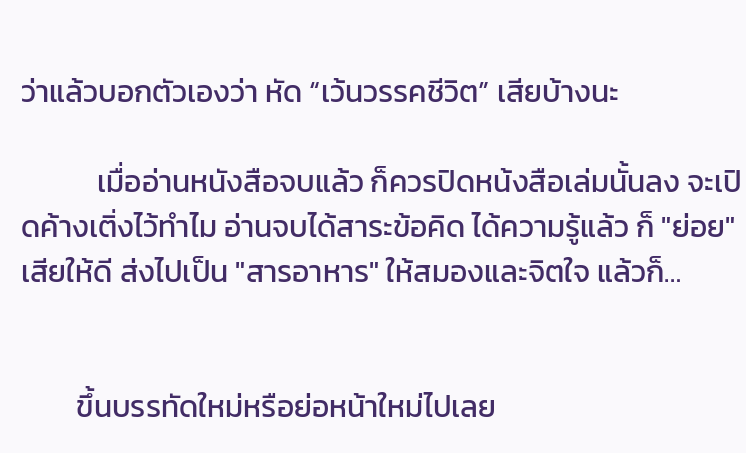ว่าแล้วบอกตัวเองว่า หัด “เว้นวรรคชีวิต” เสียบ้างนะ

           เมื่ออ่านหนังสือจบแล้ว ก็ควรปิดหน้งสือเล่มนั้นลง จะเปิดค้างเติ่งไว้ทำไม อ่านจบได้สาระข้อคิด ได้ความรู้แล้ว ก็ "ย่อย" เสียให้ดี ส่งไปเป็น "สารอาหาร" ให้สมองและจิตใจ แล้วก็…


        ขึ้นบรรทัดใหม่หรือย่อหน้าใหม่ไปเลย